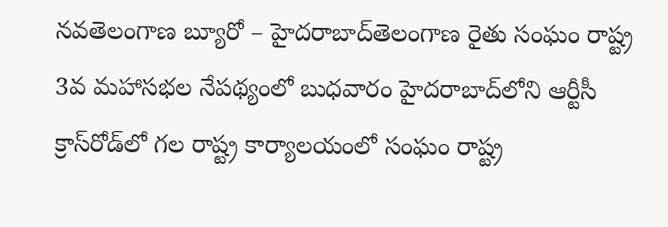నవతెలంగాణ బ్యూరో – హైదరాబాద్‌తెలంగాణ రైతు సంఘం రాష్ట్ర 3వ మహాసభల నేపథ్యంలో బుధవారం హైదరాబాద్‌లోని ఆర్టీసీ క్రాస్‌రోడ్‌లో గల రాష్ట్ర కార్యాలయంలో సంఘం రాష్ట్ర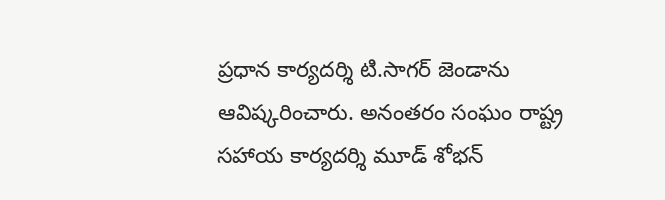ప్రధాన కార్యదర్శి టి.సాగర్‌ జెండాను ఆవిష్కరించారు. అనంతరం సంఘం రాష్ట్ర సహాయ కార్యదర్శి మూడ్‌ శోభన్‌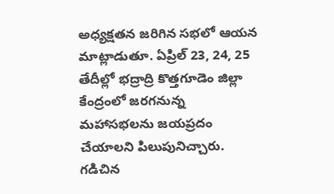అధ్యక్షతన జరిగిన సభలో ఆయన మాట్లాడుతూ. ఏప్రిల్‌ 23, 24, 25 తేదీల్లో భద్రాద్రి కొత్తగూడెం జిల్లా కేంద్రంలో జరగనున్న మహాసభలను జయప్రదం చేయాలని పిలుపునిచ్చారు. గడిచిన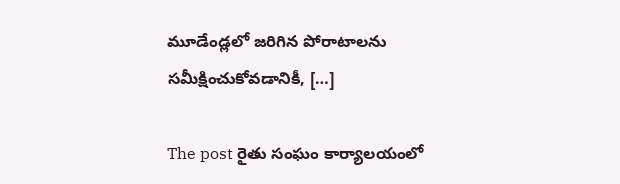మూడేండ్లలో జరిగిన పోరాటాలను సమీక్షించుకోవడానికీ, […]

The post రైతు సంఘం కార్యాలయంలో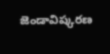జెండావిష్కరణ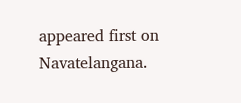appeared first on Navatelangana.